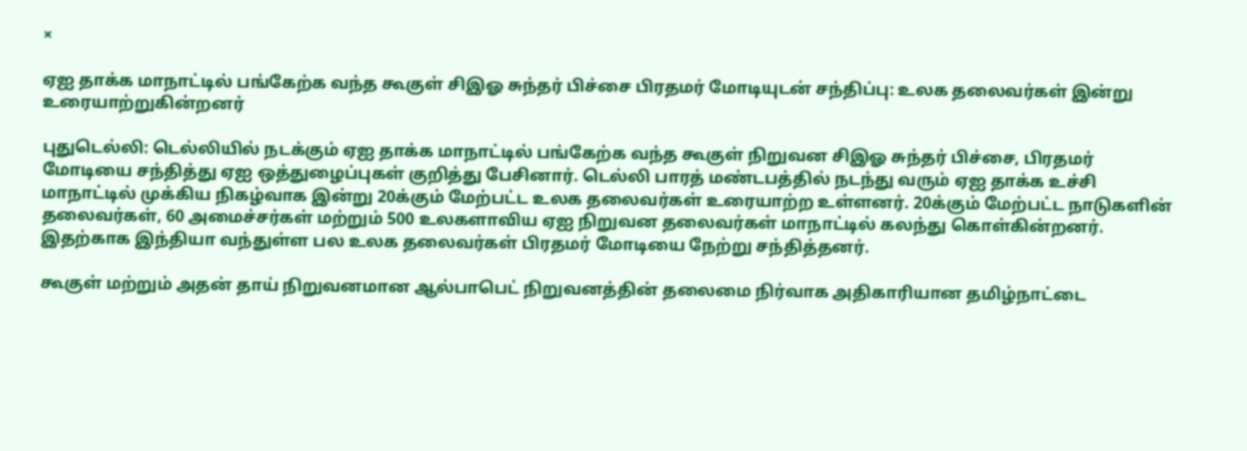×

ஏஐ தாக்க மாநாட்டில் பங்கேற்க வந்த கூகுள் சிஇஓ சுந்தர் பிச்சை பிரதமர் மோடியுடன் சந்திப்பு: உலக தலைவர்கள் இன்று உரையாற்றுகின்றனர்

புதுடெல்லி: டெல்லியில் நடக்கும் ஏஐ தாக்க மாநாட்டில் பங்கேற்க வந்த கூகுள் நிறுவன சிஇஓ சுந்தர் பிச்சை, பிரதமர் மோடியை சந்தித்து ஏஐ ஒத்துழைப்புகள் குறித்து பேசினார். டெல்லி பாரத் மண்டபத்தில் நடந்து வரும் ஏஐ தாக்க உச்சி மாநாட்டில் முக்கிய நிகழ்வாக இன்று 20க்கும் மேற்பட்ட உலக தலைவர்கள் உரையாற்ற உள்ளனர். 20க்கும் மேற்பட்ட நாடுகளின் தலைவர்கள், 60 அமைச்சர்கள் மற்றும் 500 உலகளாவிய ஏஐ நிறுவன தலைவர்கள் மாநாட்டில் கலந்து கொள்கின்றனர். இதற்காக இந்தியா வந்துள்ள பல உலக தலைவர்கள் பிரதமர் மோடியை நேற்று சந்தித்தனர்.

கூகுள் மற்றும் அதன் தாய் நிறுவனமான ஆல்பாபெட் நிறுவனத்தின் தலைமை நிர்வாக அதிகாரியான தமிழ்நாட்டை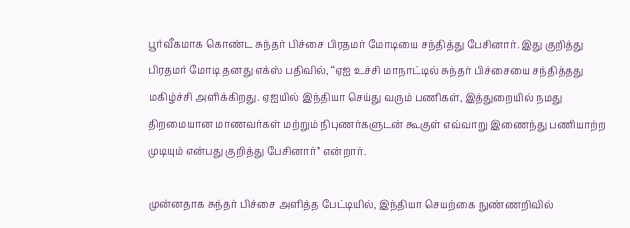பூர்வீகமாக கொண்ட சுந்தர் பிச்சை பிரதமர் மோடியை சந்தித்து பேசினார். இது குறித்து பிரதமர் மோடி தனது எக்ஸ் பதிவில், ‘‘ஏஐ உச்சி மாநாட்டில் சுந்தர் பிச்சையை சந்தித்தது மகிழ்ச்சி அளிக்கிறது. ஏஐயில் இந்தியா செய்து வரும் பணிகள், இத்துறையில் நமது திறமையான மாணவர்கள் மற்றும் நிபுணர்களுடன் கூகுள் எவ்வாறு இணைந்து பணியாற்ற முடியும் என்பது குறித்து பேசினார்’’ என்றார்.

முன்னதாக சுந்தர் பிச்சை அளித்த பேட்டியில், இந்தியா செயற்கை நுண்ணறிவில்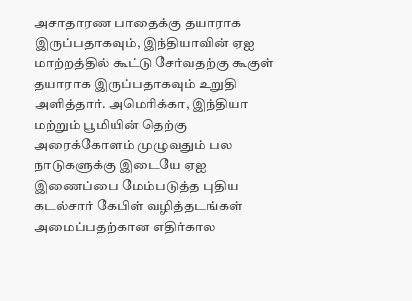அசாதாரண பாதைக்கு தயாராக இருப்பதாகவும், இந்தியாவின் ஏஐ மாற்றத்தில் கூட்டு சேர்வதற்கு கூகுள் தயாராக இருப்பதாகவும் உறுதி அளித்தார். அமெரிக்கா, இந்தியா மற்றும் பூமியின் தெற்கு அரைக்கோளம் முழுவதும் பல நாடுகளுக்கு இடையே ஏஐ இணைப்பை மேம்படுத்த புதிய கடல்சார் கேபிள் வழித்தடங்கள் அமைப்பதற்கான எதிர்கால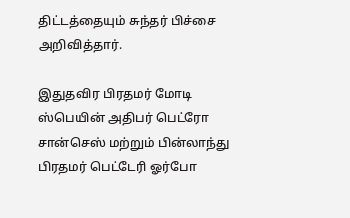திட்டத்தையும் சுந்தர் பிச்சை அறிவித்தார்.

இதுதவிர பிரதமர் மோடி ஸ்பெயின் அதிபர் பெட்ரோ சான்செஸ் மற்றும் பின்லாந்து பிரதமர் பெட்டேரி ஓர்போ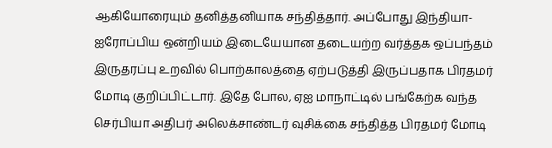ஆகியோரையும் தனித்தனியாக சந்தித்தார். அப்போது இந்தியா-ஐரோப்பிய ஒன்றியம் இடையேயான தடையற்ற வர்த்தக ஒப்பந்தம் இருதரப்பு உறவில் பொற்காலத்தை ஏற்படுத்தி இருப்பதாக பிரதமர் மோடி குறிப்பிட்டார். இதே போல, ஏஐ மாநாட்டில் பங்கேற்க வந்த செர்பியா அதிபர் அலெக்சாண்டர் வுசிக்கை சந்தித்த பிரதமர் மோடி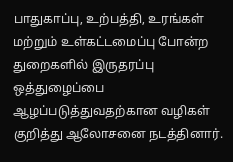பாதுகாப்பு, உற்பத்தி, உரங்கள் மற்றும் உள்கட்டமைப்பு போன்ற துறைகளில் இருதரப்பு ஒத்துழைப்பை ஆழப்படுத்துவதற்கான வழிகள் குறித்து ஆலோசனை நடத்தினார்.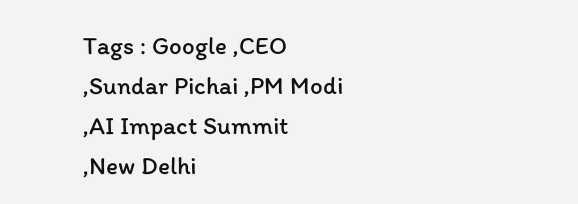Tags : Google ,CEO ,Sundar Pichai ,PM Modi ,AI Impact Summit ,New Delhi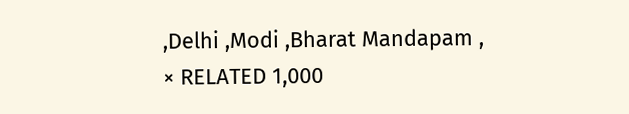,Delhi ,Modi ,Bharat Mandapam ,
× RELATED 1,000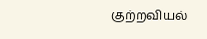குற்றவியல்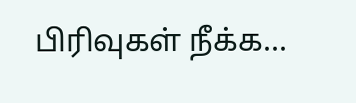பிரிவுகள் நீக்க...